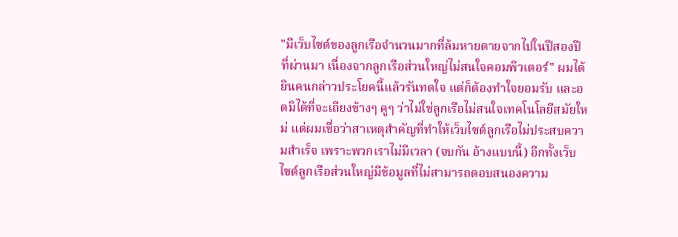"มีเว็บไซต์ของลูกเรือจำนวนมากที่ล้มหายตายจากไปในปีสองปีที่ผ่านมา เนื่องจากลูกเรือส่วนใหญ่ไม่สนใจคอมพิวเตอร์" ผมได้ยินคนกล่าวประโยคนี้แล้วรันทดใจ แต่ก็ต้องทำใจยอมรับ และอดมิได้ที่จะเถียงข้างๆ คูๆ ว่าไม่ใช่ลูกเรือไม่สนใจเทคโนโลยีสมัยใหม่ แต่ผมเชื่อว่าสาเหตุสำคัญที่ทำให้เว็บไซต์ลูกเรือไม่ประสบความสำเร็จ เพราะพวกเราไม่มีเวลา (จบกัน อ้างแบบนี้) อีกทั้งเว็บไซต์ลูกเรือส่วนใหญ่มีข้อมูลที่ไม่สามารถตอบสนองความ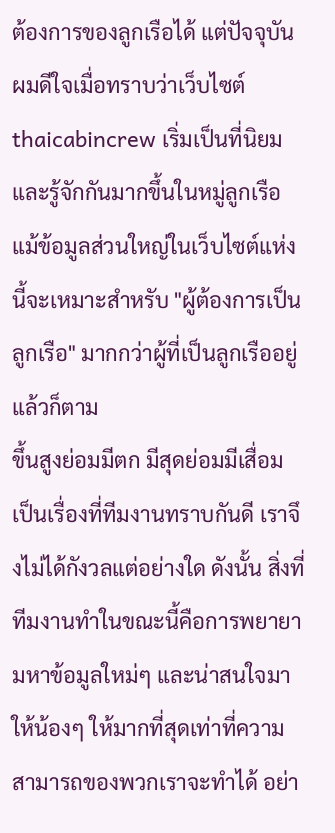ต้องการของลูกเรือได้ แต่ปัจจุบัน ผมดีใจเมื่อทราบว่าเว็บไซต์ thaicabincrew เริ่มเป็นที่นิยมและรู้จักกันมากขึ้นในหมู่ลูกเรือ แม้ข้อมูลส่วนใหญ่ในเว็บไซต์แห่งนี้จะเหมาะสำหรับ "ผู้ต้องการเป็นลูกเรือ" มากกว่าผู้ที่เป็นลูกเรืออยู่แล้วก็ตาม
ขึ้นสูงย่อมมีตก มีสุดย่อมมีเสื่อม เป็นเรื่องที่ทีมงานทราบกันดี เราจึงไม่ได้กังวลแต่อย่างใด ดังนั้น สิ่งที่ทีมงานทำในขณะนี้คือการพยายามหาข้อมูลใหม่ๆ และน่าสนใจมาให้น้องๆ ให้มากที่สุดเท่าที่ความสามารถของพวกเราจะทำได้ อย่า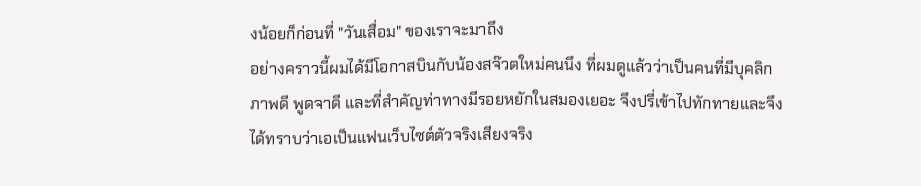งน้อยก็ก่อนที่ "วันเสื่อม" ของเราจะมาถึง
อย่างคราวนี้ผมได้มีโอกาสบินกับน้องสจ๊วตใหม่คนนึง ที่ผมดูแล้วว่าเป็นคนที่มีบุคลิกภาพดี พูดจาดี และที่สำคัญท่าทางมีรอยหยักในสมองเยอะ จึงปรี่เข้าไปทักทายและจึงได้ทราบว่าเอเป็นแฟนเว็บไซต์ตัวจริงเสียงจริง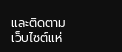และติดตามเว็บไซต์แห่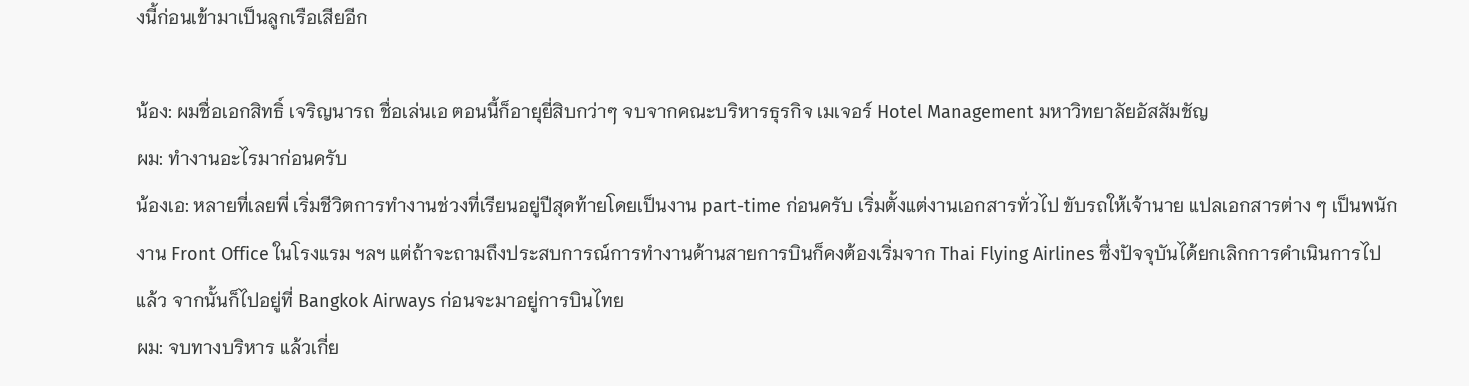งนี้ก่อนเข้ามาเป็นลูกเรือเสียอีก

น้อง: ผมชื่อเอกสิทธิ์ เจริญนารถ ชื่อเล่นเอ ตอนนี้ก็อายุยี่สิบกว่าๆ จบจากคณะบริหารธุรกิจ เมเจอร์ Hotel Management มหาวิทยาลัยอัสสัมชัญ
ผม: ทำงานอะไรมาก่อนครับ
น้องเอ: หลายที่เลยพี่ เริ่มชีวิตการทำงานช่วงที่เรียนอยู่ปีสุดท้ายโดยเป็นงาน part-time ก่อนครับ เริ่มตั้งแต่งานเอกสารทั่วไป ขับรถให้เจ้านาย แปลเอกสารต่าง ๆ เป็นพนักงาน Front Office ในโรงแรม ฯลฯ แต่ถ้าจะถามถึงประสบการณ์การทำงานด้านสายการบินก็คงต้องเริ่มจาก Thai Flying Airlines ซึ่งปัจจุบันได้ยกเลิกการดำเนินการไปแล้ว จากนั้นก็ไปอยู่ที่ Bangkok Airways ก่อนจะมาอยู่การบินไทย
ผม: จบทางบริหาร แล้วเกี่ย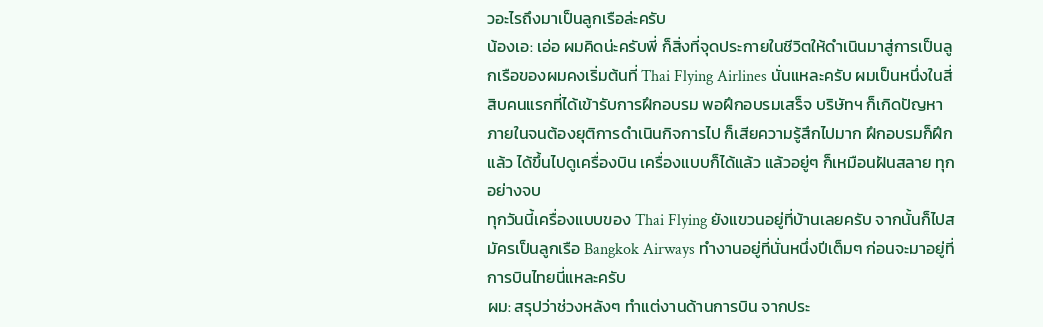วอะไรถึงมาเป็นลูกเรือล่ะครับ
น้องเอ: เอ่อ ผมคิดน่ะครับพี่ ก็สิ่งที่จุดประกายในชีวิตให้ดำเนินมาสู่การเป็นลูกเรือของผมคงเริ่มต้นที่ Thai Flying Airlines นั่นแหละครับ ผมเป็นหนึ่งในสี่สิบคนแรกที่ได้เข้ารับการฝึกอบรม พอฝึกอบรมเสร็จ บริษัทฯ ก็เกิดปัญหาภายในจนต้องยุติการดำเนินกิจการไป ก็เสียความรู้สึกไปมาก ฝึกอบรมก็ฝึกแล้ว ได้ขึ้นไปดูเครื่องบิน เครื่องแบบก็ได้แล้ว แล้วอยู่ๆ ก็เหมือนฝันสลาย ทุกอย่างจบ
ทุกวันนี้เครื่องแบบของ Thai Flying ยังแขวนอยู่ที่บ้านเลยครับ จากนั้นก็ไปสมัครเป็นลูกเรือ Bangkok Airways ทำงานอยู่ที่นั่นหนึ่งปีเต็มๆ ก่อนจะมาอยู่ที่การบินไทยนี่แหละครับ
ผม: สรุปว่าช่วงหลังๆ ทำแต่งานด้านการบิน จากประ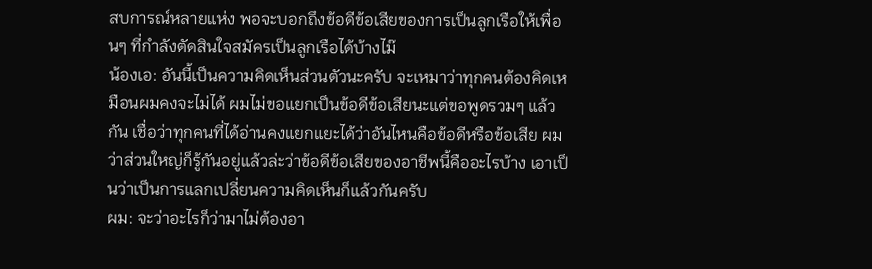สบการณ์หลายแห่ง พอจะบอกถึงข้อดีข้อเสียของการเป็นลูกเรือให้เพื่อนๆ ที่กำลังตัดสินใจสมัครเป็นลูกเรือได้บ้างไม๊
น้องเอ: อันนี้เป็นความคิดเห็นส่วนตัวนะครับ จะเหมาว่าทุกคนต้องคิดเหมือนผมคงจะไม่ได้ ผมไม่ขอแยกเป็นข้อดีข้อเสียนะแต่ขอพูดรวมๆ แล้วกัน เชื่อว่าทุกคนที่ได้อ่านคงแยกแยะได้ว่าอันไหนคือข้อดีหรือข้อเสีย ผมว่าส่วนใหญ่ก็รู้กันอยู่แล้วล่ะว่าข้อดีข้อเสียของอาชีพนี้คืออะไรบ้าง เอาเป็นว่าเป็นการแลกเปลี่ยนความคิดเห็นก็แล้วกันครับ
ผม: จะว่าอะไรก็ว่ามาไม่ต้องอา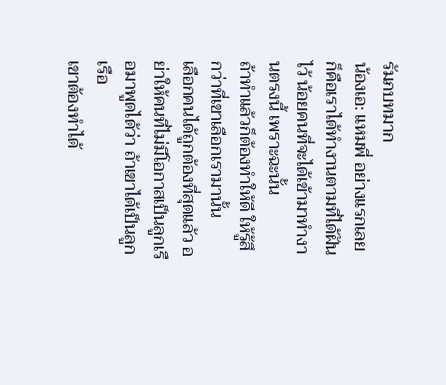รัมภบทมาก
น้องเอ: แหมพี่ อย่างแรกเลยก็คือเราได้ทำงานตามที่ได้ฝันไว้ น้อยคนที่จะได้เข้ามาทำงานตรงนี้ เพราะฉะนั้น
ถ้าทำแล้วก็ต้องทำให้ดี ให้รู้สึกว่าที่เขาเลือกเรามานั้น
เลือกคนได้ถูกต้องที่สุดแล้ว อย่าให้คนที่ไม่มีโอกาสเป็นลูกเรือมาพูดได้ว่า ถ้าเขาได้เป็นลูกเรือ
เขาต้องทำได้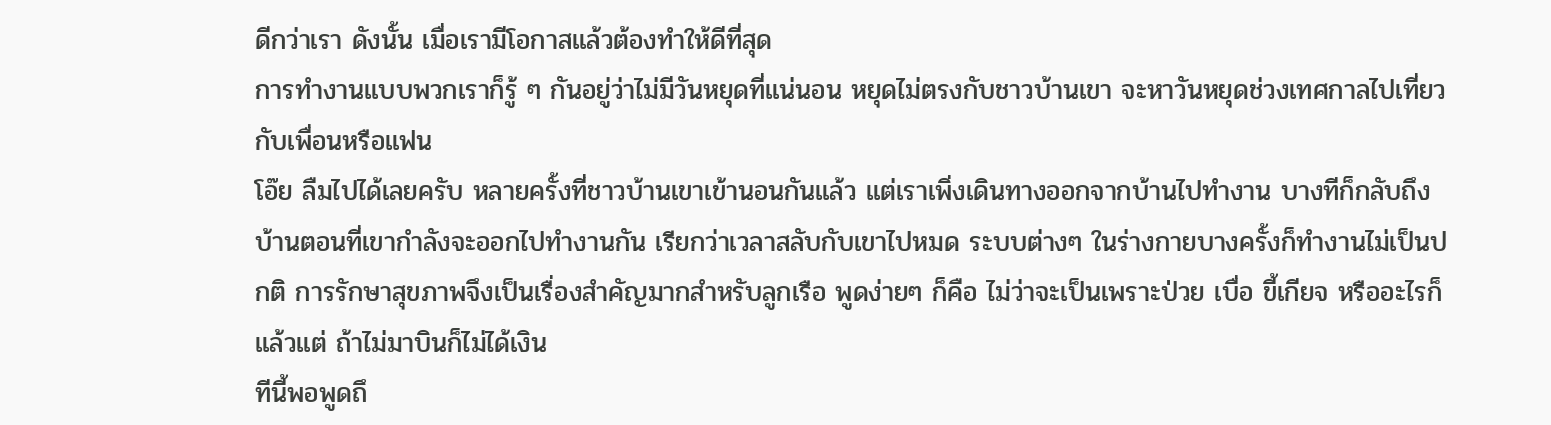ดีกว่าเรา ดังนั้น เมื่อเรามีโอกาสแล้วต้องทำให้ดีที่สุด
การทำงานแบบพวกเราก็รู้ ๆ กันอยู่ว่าไม่มีวันหยุดที่แน่นอน หยุดไม่ตรงกับชาวบ้านเขา จะหาวันหยุดช่วงเทศกาลไปเที่ยวกับเพื่อนหรือแฟน
โอ๊ย ลืมไปได้เลยครับ หลายครั้งที่ชาวบ้านเขาเข้านอนกันแล้ว แต่เราเพิ่งเดินทางออกจากบ้านไปทำงาน บางทีก็กลับถึงบ้านตอนที่เขากำลังจะออกไปทำงานกัน เรียกว่าเวลาสลับกับเขาไปหมด ระบบต่างๆ ในร่างกายบางครั้งก็ทำงานไม่เป็นปกติ การรักษาสุขภาพจึงเป็นเรื่องสำคัญมากสำหรับลูกเรือ พูดง่ายๆ ก็คือ ไม่ว่าจะเป็นเพราะป่วย เบื่อ ขี้เกียจ หรืออะไรก็แล้วแต่ ถ้าไม่มาบินก็ไม่ได้เงิน
ทีนี้พอพูดถึ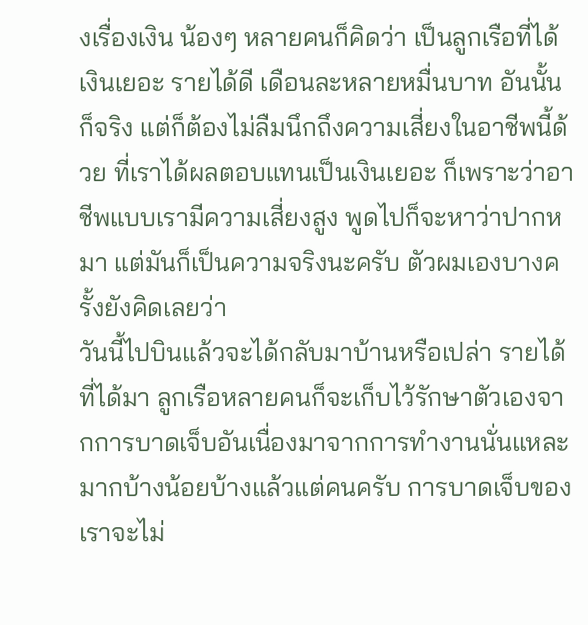งเรื่องเงิน น้องๆ หลายคนก็คิดว่า เป็นลูกเรือที่ได้เงินเยอะ รายได้ดี เดือนละหลายหมื่นบาท อันนั้นก็จริง แต่ก็ต้องไม่ลืมนึกถึงความเสี่ยงในอาชีพนี้ด้วย ที่เราได้ผลตอบแทนเป็นเงินเยอะ ก็เพราะว่าอาชีพแบบเรามีความเสี่ยงสูง พูดไปก็จะหาว่าปากหมา แต่มันก็เป็นความจริงนะครับ ตัวผมเองบางครั้งยังคิดเลยว่า
วันนี้ไปบินแล้วจะได้กลับมาบ้านหรือเปล่า รายได้ที่ได้มา ลูกเรือหลายคนก็จะเก็บไว้รักษาตัวเองจากการบาดเจ็บอันเนื่องมาจากการทำงานนั่นแหละ มากบ้างน้อยบ้างแล้วแต่คนครับ การบาดเจ็บของเราจะไม่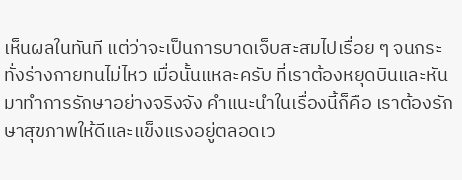เห็นผลในทันที แต่ว่าจะเป็นการบาดเจ็บสะสมไปเรื่อย ๆ จนกระทั่งร่างกายทนไม่ไหว เมื่อนั้นแหละครับ ที่เราต้องหยุดบินและหันมาทำการรักษาอย่างจริงจัง คำแนะนำในเรื่องนี้ก็คือ เราต้องรักษาสุขภาพให้ดีและแข็งแรงอยู่ตลอดเว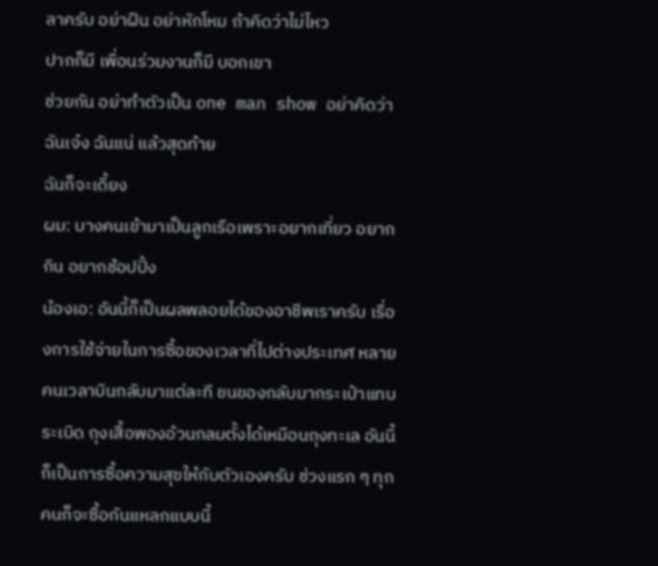ลาครับ อย่าฝืน อย่าหักโหม ถ้าคิดว่าไม่ไหว
ปากก็มี เพื่อนร่วมงานก็มี บอกเขา
ช่วยกัน อย่าทำตัวเป็น one man show อย่าคิดว่าฉันเจ๋ง ฉันแน่ แล้วสุดท้าย
ฉันก็จะเดี้ยง
ผม: บางคนเข้ามาเป็นลูกเรือเพราะอยากเที่ยว อยากกิน อยากช้อปปิ้ง
น้องเอ: อันนี้ก็เป็นผลพลอยได้ของอาชีพเราครับ เรื่องการใช้จ่ายในการซื้อของเวลาที่ไปต่างประเทศ หลายคนเวลาบินกลับมาแต่ละที ขนของกลับมากระเป๋าแทบระเบิด ถุงเสื้อพองอ้วนกลมตั้งได้เหมือนถุงทะเล อันนี้ก็เป็นการซื้อความสุขให้กับตัวเองครับ ช่วงแรก ๆ ทุกคนก็จะซื้อกันแหลกแบบนี้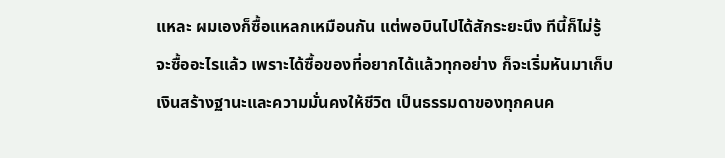แหละ ผมเองก็ซื้อแหลกเหมือนกัน แต่พอบินไปได้สักระยะนึง ทีนี้ก็ไม่รู้จะซื้ออะไรแล้ว เพราะได้ซื้อของที่อยากได้แล้วทุกอย่าง ก็จะเริ่มหันมาเก็บเงินสร้างฐานะและความมั่นคงให้ชีวิต เป็นธรรมดาของทุกคนค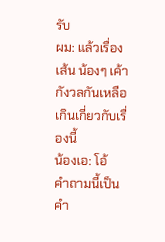รับ
ผม: แล้วเรื่องเส้น น้องๆ เค้ากังวลกันเหลือเกินเกี่ยวกับเรื่องนี้
น้องเอ: โอ้
คำถามนี้เป็นคำ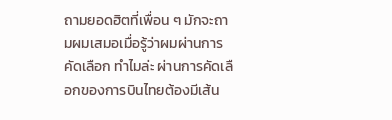ถามยอดฮิตที่เพื่อน ๆ มักจะถามผมเสมอเมื่อรู้ว่าผมผ่านการคัดเลือก ทำไมล่ะ ผ่านการคัดเลือกของการบินไทยต้องมีเส้น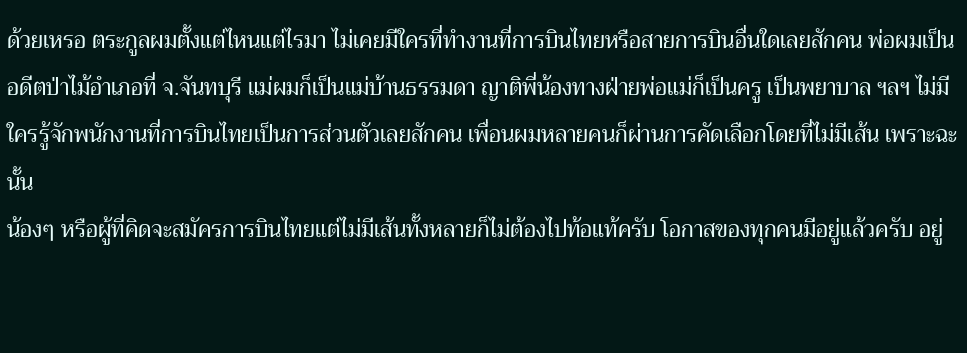ด้วยเหรอ ตระกูลผมตั้งแต่ไหนแต่ไรมา ไม่เคยมีใครที่ทำงานที่การบินไทยหรือสายการบินอื่นใดเลยสักคน พ่อผมเป็นอดีตป่าไม้อำเภอที่ จ.จันทบุรี แม่ผมก็เป็นแม่บ้านธรรมดา ญาติพี่น้องทางฝ่ายพ่อแม่ก็เป็นครู เป็นพยาบาล ฯลฯ ไม่มีใครรู้จักพนักงานที่การบินไทยเป็นการส่วนตัวเลยสักคน เพื่อนผมหลายคนก็ผ่านการคัดเลือกโดยที่ไม่มีเส้น เพราะฉะนั้น
น้องๆ หรือผู้ที่คิดจะสมัครการบินไทยแต่ไม่มีเส้นทั้งหลายก็ไม่ต้องไปท้อแท้ครับ โอกาสของทุกคนมีอยู่แล้วครับ อยู่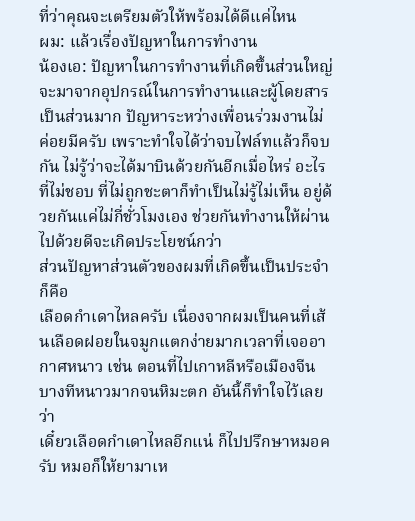ที่ว่าคุณจะเตรียมตัวให้พร้อมได้ดีแค่ไหน
ผม: แล้วเรื่องปัญหาในการทำงาน
น้องเอ: ปัญหาในการทำงานที่เกิดขึ้นส่วนใหญ่จะมาจากอุปกรณ์ในการทำงานและผู้โดยสารเป็นส่วนมาก ปัญหาระหว่างเพื่อนร่วมงานไม่ค่อยมีครับ เพราะทำใจได้ว่าจบไฟล์ทแล้วก็จบกัน ไม่รู้ว่าจะได้มาบินด้วยกันอีกเมื่อไหร่ อะไรที่ไม่ชอบ ที่ไม่ถูกชะตาก็ทำเป็นไม่รู้ไม่เห็น อยู่ด้วยกันแค่ไม่กี่ชั่วโมงเอง ช่วยกันทำงานให้ผ่านไปด้วยดีจะเกิดประโยชน์กว่า
ส่วนปัญหาส่วนตัวของผมที่เกิดขึ้นเป็นประจำก็คือ
เลือดกำเดาไหลครับ เนื่องจากผมเป็นคนที่เส้นเลือดฝอยในจมูกแตกง่ายมากเวลาที่เจออากาศหนาว เช่น ตอนที่ไปเกาหลีหรือเมืองจีน บางทีหนาวมากจนหิมะตก อันนี้ก็ทำใจไว้เลยว่า
เดี๋ยวเลือดกำเดาไหลอีกแน่ ก็ไปปรึกษาหมอครับ หมอก็ให้ยามาเห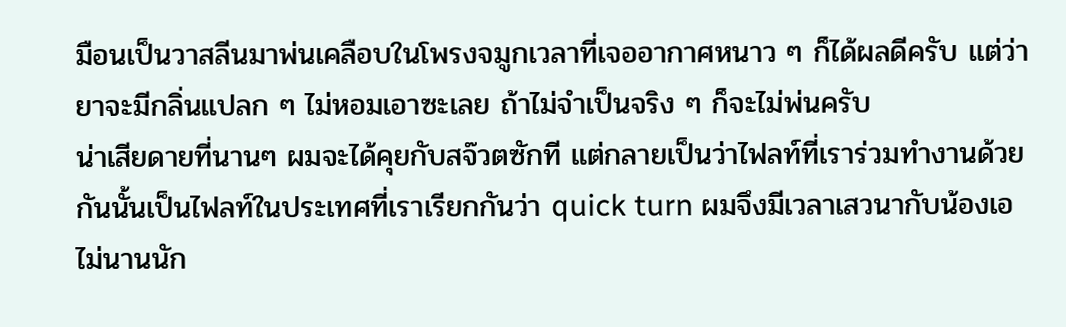มือนเป็นวาสลีนมาพ่นเคลือบในโพรงจมูกเวลาที่เจออากาศหนาว ๆ ก็ได้ผลดีครับ แต่ว่ายาจะมีกลิ่นแปลก ๆ ไม่หอมเอาซะเลย ถ้าไม่จำเป็นจริง ๆ ก็จะไม่พ่นครับ
น่าเสียดายที่นานๆ ผมจะได้คุยกับสจ๊วตซักที แต่กลายเป็นว่าไฟลท์ที่เราร่วมทำงานด้วยกันนั้นเป็นไฟลท์ในประเทศที่เราเรียกกันว่า quick turn ผมจึงมีเวลาเสวนากับน้องเอไม่นานนัก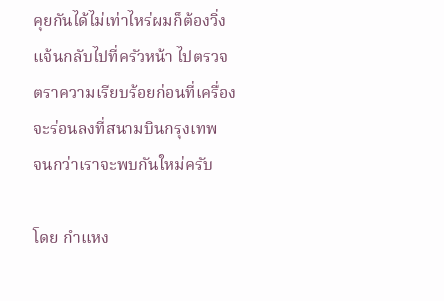คุยกันได้ไม่เท่าไหร่ผมก็ต้องวิ่งแจ้นกลับไปที่ครัวหน้า ไปตรวจตราความเรียบร้อยก่อนที่เครื่องจะร่อนลงที่สนามบินกรุงเทพ
จนกว่าเราจะพบกันใหม่ครับ

โดย กำแหง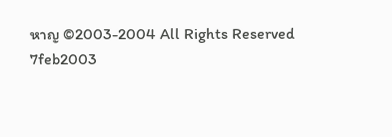หาญ ©2003-2004 All Rights Reserved
7feb2003